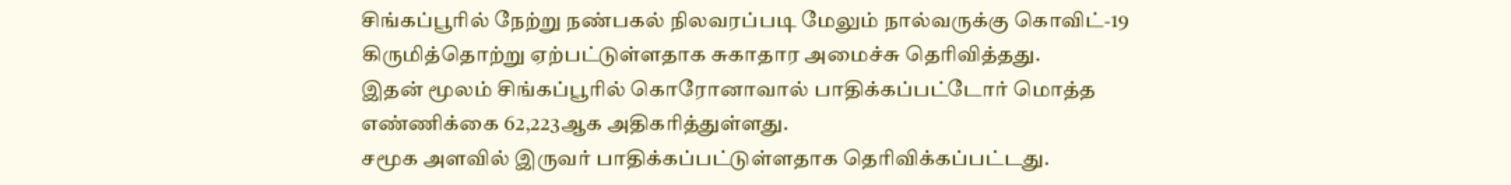சிங்கப்பூரில் நேற்று நண்பகல் நிலவரப்படி மேலும் நால்வருக்கு கொவிட்-19 கிருமித்தொற்று ஏற்பட்டுள்ளதாக சுகாதார அமைச்சு தெரிவித்தது.
இதன் மூலம் சிங்கப்பூரில் கொரோனாவால் பாதிக்கப்பட்டோர் மொத்த எண்ணிக்கை 62,223ஆக அதிகரித்துள்ளது.
சமூக அளவில் இருவர் பாதிக்கப்பட்டுள்ளதாக தெரிவிக்கப்பட்டது.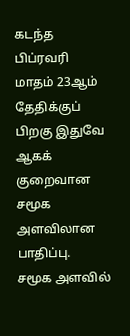கடந்த பிப்ரவரி மாதம் 23ஆம் தேதிக்குப் பிறகு இதுவே ஆகக் குறைவான சமூக அளவிலான பாதிப்பு.
சமூக அளவில்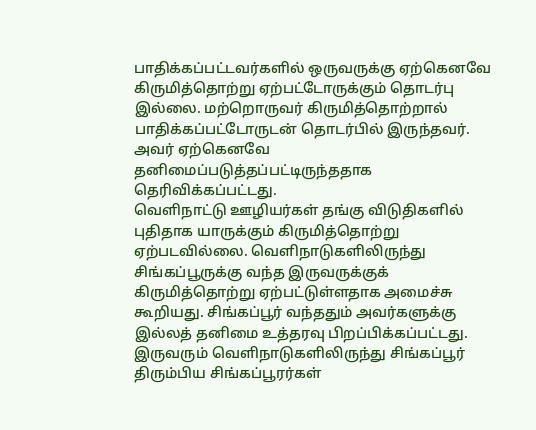பாதிக்கப்பட்டவர்களில் ஒருவருக்கு ஏற்கெனவே கிருமித்தொற்று ஏற்பட்டோருக்கும் தொடர்பு இல்லை. மற்றொருவர் கிருமித்தொற்றால் பாதிக்கப்பட்டோருடன் தொடர்பில் இருந்தவர். அவர் ஏற்கெனவே தனிமைப்படுத்தப்பட்டிருந்ததாக தெரிவிக்கப்பட்டது.
வெளிநாட்டு ஊழியர்கள் தங்கு விடுதிகளில் புதிதாக யாருக்கும் கிருமித்தொற்று ஏற்படவில்லை. வெளிநாடுகளிலிருந்து சிங்கப்பூருக்கு வந்த இருவருக்குக் கிருமித்தொற்று ஏற்பட்டுள்ளதாக அமைச்சு கூறியது. சிங்கப்பூர் வந்ததும் அவர்களுக்கு இல்லத் தனிமை உத்தரவு பிறப்பிக்கப்பட்டது. இருவரும் வெளிநாடுகளிலிருந்து சிங்கப்பூர் திரும்பிய சிங்கப்பூரர்கள்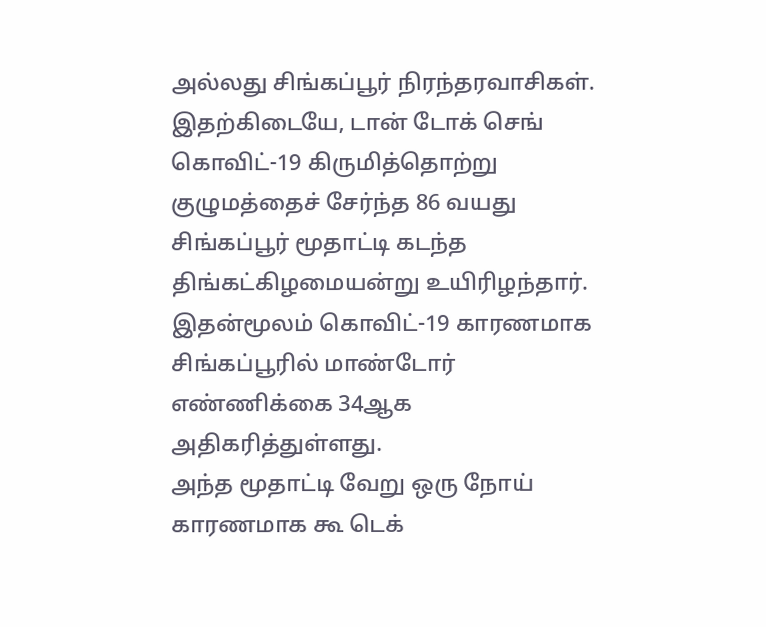அல்லது சிங்கப்பூர் நிரந்தரவாசிகள்.
இதற்கிடையே, டான் டோக் செங் கொவிட்-19 கிருமித்தொற்று குழுமத்தைச் சேர்ந்த 86 வயது சிங்கப்பூர் மூதாட்டி கடந்த திங்கட்கிழமையன்று உயிரிழந்தார். இதன்மூலம் கொவிட்-19 காரணமாக சிங்கப்பூரில் மாண்டோர் எண்ணிக்கை 34ஆக அதிகரித்துள்ளது.
அந்த மூதாட்டி வேறு ஒரு நோய் காரணமாக கூ டெக்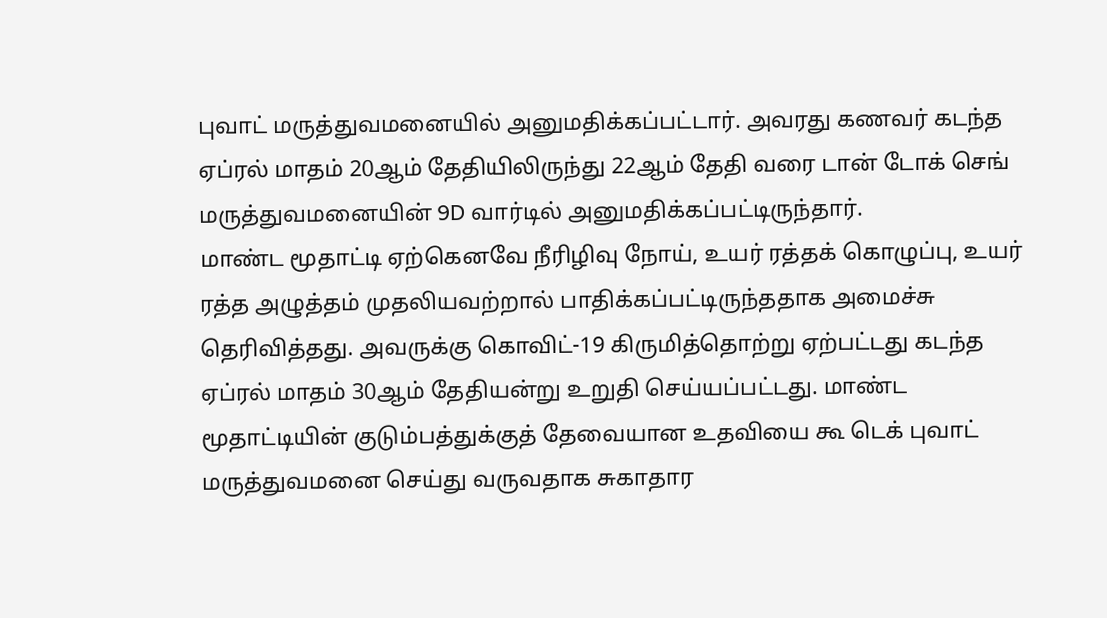புவாட் மருத்துவமனையில் அனுமதிக்கப்பட்டார். அவரது கணவர் கடந்த ஏப்ரல் மாதம் 20ஆம் தேதியிலிருந்து 22ஆம் தேதி வரை டான் டோக் செங் மருத்துவமனையின் 9D வார்டில் அனுமதிக்கப்பட்டிருந்தார்.
மாண்ட மூதாட்டி ஏற்கெனவே நீரிழிவு நோய், உயர் ரத்தக் கொழுப்பு, உயர் ரத்த அழுத்தம் முதலியவற்றால் பாதிக்கப்பட்டிருந்ததாக அமைச்சு தெரிவித்தது. அவருக்கு கொவிட்-19 கிருமித்தொற்று ஏற்பட்டது கடந்த ஏப்ரல் மாதம் 30ஆம் தேதியன்று உறுதி செய்யப்பட்டது. மாண்ட மூதாட்டியின் குடும்பத்துக்குத் தேவையான உதவியை கூ டெக் புவாட் மருத்துவமனை செய்து வருவதாக சுகாதார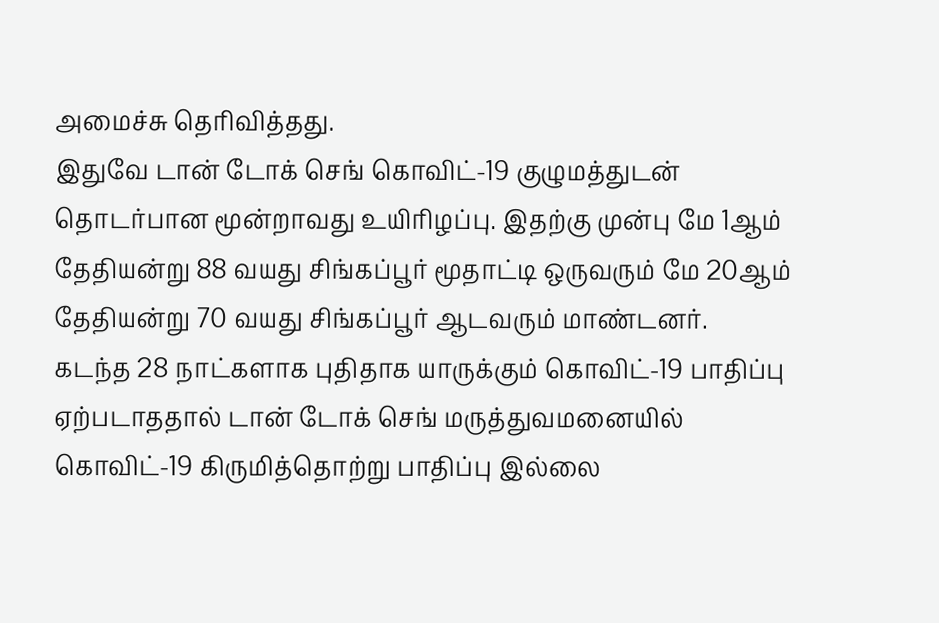அமைச்சு தெரிவித்தது.
இதுவே டான் டோக் செங் கொவிட்-19 குழுமத்துடன் தொடர்பான மூன்றாவது உயிரிழப்பு. இதற்கு முன்பு மே 1ஆம் தேதியன்று 88 வயது சிங்கப்பூர் மூதாட்டி ஒருவரும் மே 20ஆம் தேதியன்று 70 வயது சிங்கப்பூர் ஆடவரும் மாண்டனர்.
கடந்த 28 நாட்களாக புதிதாக யாருக்கும் கொவிட்-19 பாதிப்பு ஏற்படாததால் டான் டோக் செங் மருத்துவமனையில் கொவிட்-19 கிருமித்தொற்று பாதிப்பு இல்லை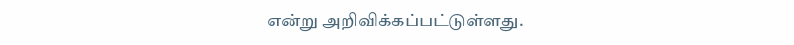என்று அறிவிக்கப்பட்டுள்ளது.